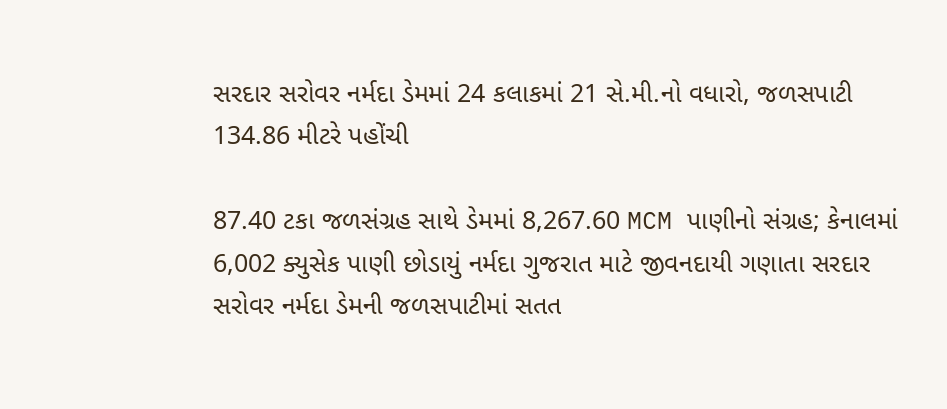સરદાર સરોવર નર્મદા ડેમમાં 24 કલાકમાં 21 સે.મી.નો વધારો, જળસપાટી 134.86 મીટરે પહોંચી

87.40 ટકા જળસંગ્રહ સાથે ડેમમાં 8,267.60 MCM પાણીનો સંગ્રહ; કેનાલમાં 6,002 ક્યુસેક પાણી છોડાયું નર્મદા ગુજરાત માટે જીવનદાયી ગણાતા સરદાર સરોવર નર્મદા ડેમની જળસપાટીમાં સતત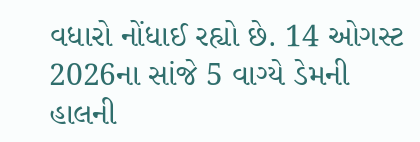વધારો નોંધાઈ રહ્યો છે. 14 ઓગસ્ટ 2026ના સાંજે 5 વાગ્યે ડેમની હાલની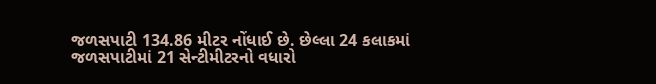જળસપાટી 134.86 મીટર નોંધાઈ છે. છેલ્લા 24 કલાકમાં જળસપાટીમાં 21 સેન્ટીમીટરનો વધારો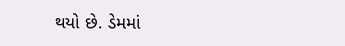થયો છે. ડેમમાં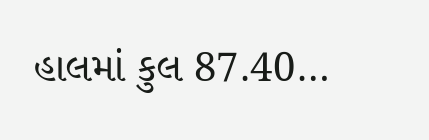હાલમાં કુલ 87.40…